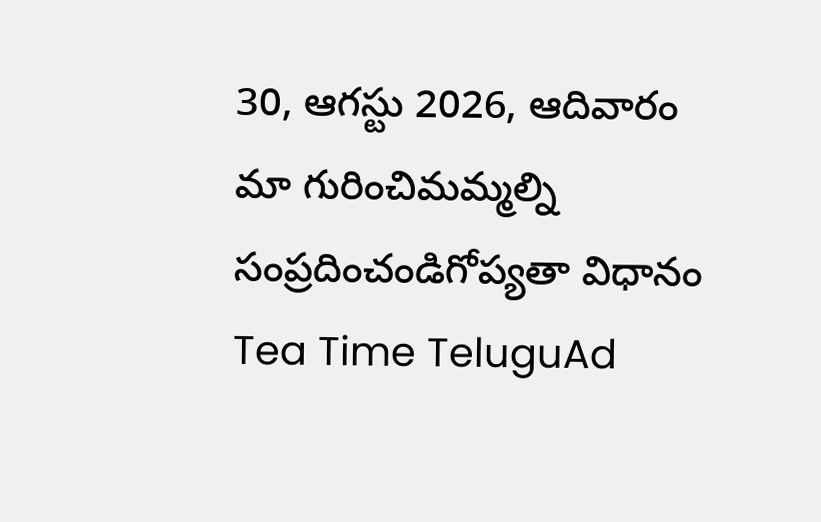30, ఆగస్టు 2026, ఆదివారం
మా గురించిమమ్మల్ని సంప్రదించండిగోప్యతా విధానం
Tea Time TeluguAd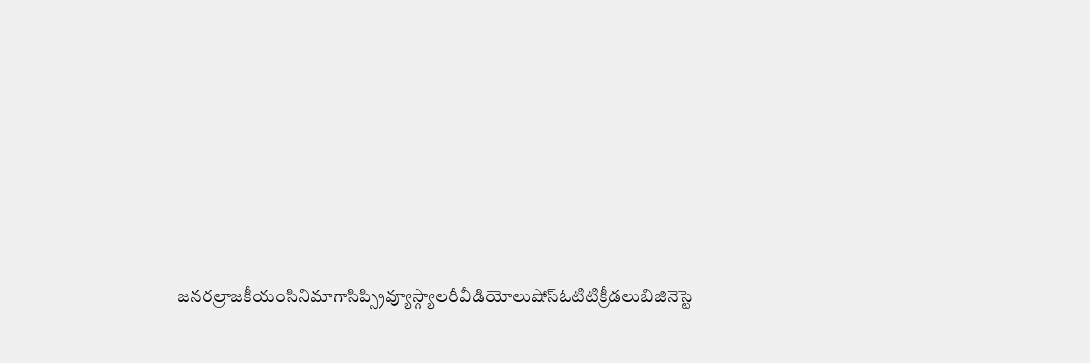జనరల్రాజకీయంసినిమాగాసిప్స్రివ్యూస్గ్యాలరీవీడియోలుషోస్ఓటిటిక్రీడలుబిజినెస్టె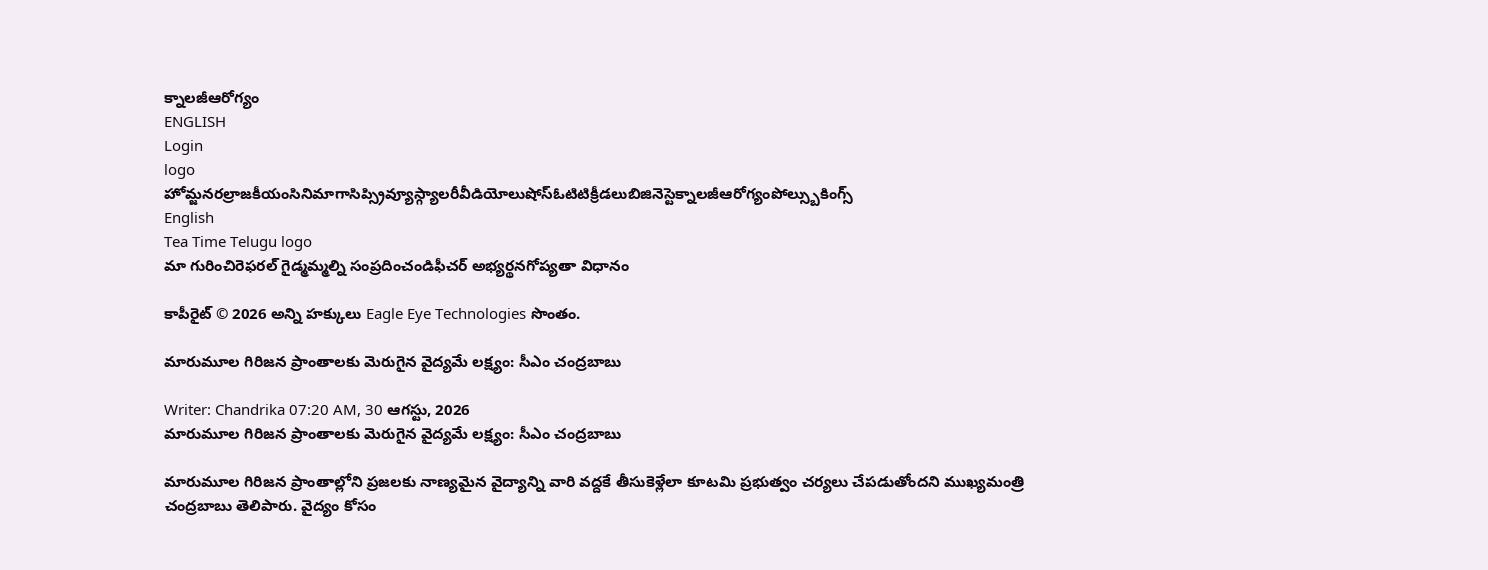క్నాలజీఆరోగ్యం
ENGLISH
Login
logo
హోమ్జనరల్రాజకీయంసినిమాగాసిప్స్రివ్యూస్గ్యాలరీవీడియోలుషోస్ఓటిటిక్రీడలుబిజినెస్టెక్నాలజీఆరోగ్యంపోల్స్బుకింగ్స్
English
Tea Time Telugu logo
మా గురించిరెఫరల్ గైడ్మమ్మల్ని సంప్రదించండిఫీచర్ అభ్యర్థనగోప్యతా విధానం

కాపీరైట్ © 2026 అన్ని హక్కులు Eagle Eye Technologies సొంతం.

మారుమూల గిరిజన ప్రాంతాలకు మెరుగైన వైద్యమే లక్ష్యం: సీఎం చంద్రబాబు

Writer: Chandrika 07:20 AM, 30 ఆగస్టు, 2026
మారుమూల గిరిజన ప్రాంతాలకు మెరుగైన వైద్యమే లక్ష్యం: సీఎం చంద్రబాబు

మారుమూల గిరిజన ప్రాంతాల్లోని ప్రజలకు నాణ్యమైన వైద్యాన్ని వారి వద్దకే తీసుకెళ్లేలా కూటమి ప్రభుత్వం చర్యలు చేపడుతోందని ముఖ్యమంత్రి చంద్రబాబు తెలిపారు. వైద్యం కోసం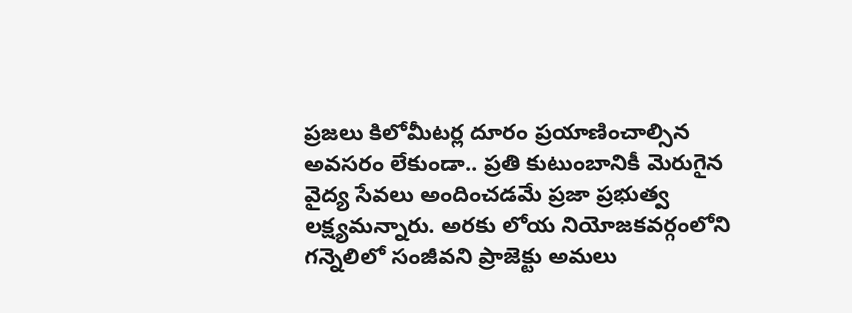ప్రజలు కిలోమీటర్ల దూరం ప్రయాణించాల్సిన అవసరం లేకుండా.. ప్రతి కుటుంబానికీ మెరుగైన వైద్య సేవలు అందించడమే ప్రజా ప్రభుత్వ లక్ష్యమన్నారు. అరకు లోయ నియోజకవర్గంలోని గన్నెలిలో సంజీవని ప్రాజెక్టు అమలు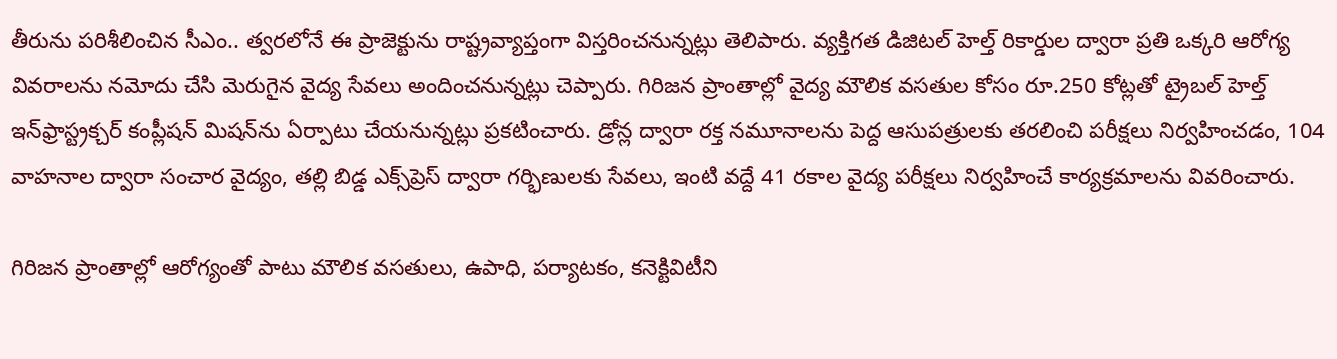తీరును పరిశీలించిన సీఎం.. త్వరలోనే ఈ ప్రాజెక్టును రాష్ట్రవ్యాప్తంగా విస్తరించనున్నట్లు తెలిపారు. వ్యక్తిగత డిజిటల్ హెల్త్ రికార్డుల ద్వారా ప్రతి ఒక్కరి ఆరోగ్య వివరాలను నమోదు చేసి మెరుగైన వైద్య సేవలు అందించనున్నట్లు చెప్పారు. గిరిజన ప్రాంతాల్లో వైద్య మౌలిక వసతుల కోసం రూ.250 కోట్లతో ట్రైబల్ హెల్త్ ఇన్‌ఫ్రాస్ట్రక్చర్ కంప్లీషన్ మిషన్‌ను ఏర్పాటు చేయనున్నట్లు ప్రకటించారు. డ్రోన్ల ద్వారా రక్త నమూనాలను పెద్ద ఆసుపత్రులకు తరలించి పరీక్షలు నిర్వహించడం, 104 వాహనాల ద్వారా సంచార వైద్యం, తల్లి బిడ్డ ఎక్స్‌ప్రెస్ ద్వారా గర్భిణులకు సేవలు, ఇంటి వద్దే 41 రకాల వైద్య పరీక్షలు నిర్వహించే కార్యక్రమాలను వివరించారు.

గిరిజన ప్రాంతాల్లో ఆరోగ్యంతో పాటు మౌలిక వసతులు, ఉపాధి, పర్యాటకం, కనెక్టివిటీని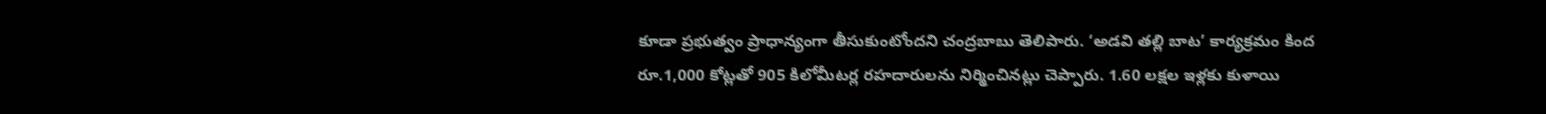కూడా ప్రభుత్వం ప్రాధాన్యంగా తీసుకుంటోందని చంద్రబాబు తెలిపారు. ‘అడవి తల్లి బాట’ కార్యక్రమం కింద రూ.1,000 కోట్లతో 905 కిలోమీటర్ల రహదారులను నిర్మించినట్లు చెప్పారు. 1.60 లక్షల ఇళ్లకు కుళాయి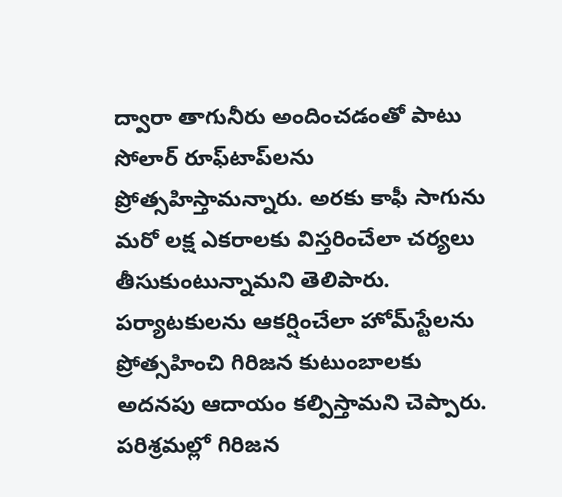ద్వారా తాగునీరు అందించడంతో పాటు సోలార్ రూఫ్‌టాప్‌లను ప్రోత్సహిస్తామన్నారు. అరకు కాఫీ సాగును మరో లక్ష ఎకరాలకు విస్తరించేలా చర్యలు తీసుకుంటున్నామని తెలిపారు. పర్యాటకులను ఆకర్షించేలా హోమ్‌స్టేలను ప్రోత్సహించి గిరిజన కుటుంబాలకు అదనపు ఆదాయం కల్పిస్తామని చెప్పారు. పరిశ్రమల్లో గిరిజన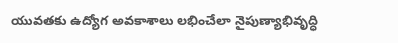యువతకు ఉద్యోగ అవకాశాలు లభించేలా నైపుణ్యాభివృద్ధి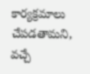కార్యక్రమాలు చేపడతామని, వచ్చే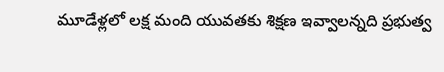మూడేళ్లలో లక్ష మంది యువతకు శిక్షణ ఇవ్వాలన్నది ప్రభుత్వ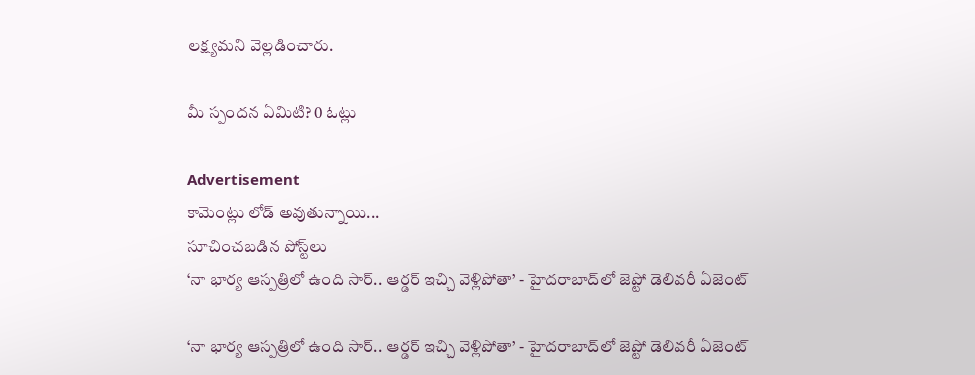లక్ష్యమని వెల్లడించారు.

మీ స్పందన ఏమిటి? 0 ఓట్లు

Advertisement
కామెంట్లు లోడ్ అవుతున్నాయి...
సూచించబడిన పోస్ట్‌లు
‘నా భార్య ఆస్పత్రిలో ఉంది సార్.. ఆర్డర్‌ ఇచ్చి వెళ్లిపోతా’ - హైదరాబాద్‌లో జెప్టో డెలివరీ ఏజెంట్‌

‘నా భార్య ఆస్పత్రిలో ఉంది సార్.. ఆర్డర్‌ ఇచ్చి వెళ్లిపోతా’ - హైదరాబాద్‌లో జెప్టో డెలివరీ ఏజెంట్‌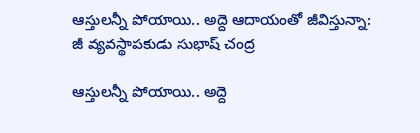ఆస్తులన్నీ పోయాయి.. అద్దె ఆదాయంతో జీవిస్తున్నా: జీ వ్యవస్థాపకుడు సుభాష్‌ చంద్ర

ఆస్తులన్నీ పోయాయి.. అద్దె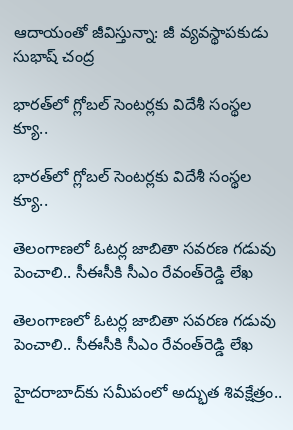ఆదాయంతో జీవిస్తున్నా: జీ వ్యవస్థాపకుడు సుభాష్‌ చంద్ర

భారత్‌లో గ్లోబల్‌ సెంటర్లకు విదేశీ సంస్థల క్యూ..

భారత్‌లో గ్లోబల్‌ సెంటర్లకు విదేశీ సంస్థల క్యూ..

తెలంగాణలో ఓటర్ల జాబితా సవరణ గడువు పెంచాలి.. సీఈసీకి సీఎం రేవంత్‌రెడ్డి లేఖ

తెలంగాణలో ఓటర్ల జాబితా సవరణ గడువు పెంచాలి.. సీఈసీకి సీఎం రేవంత్‌రెడ్డి లేఖ

హైదరాబాద్‌కు సమీపంలో అద్భుత శివక్షేత్రం..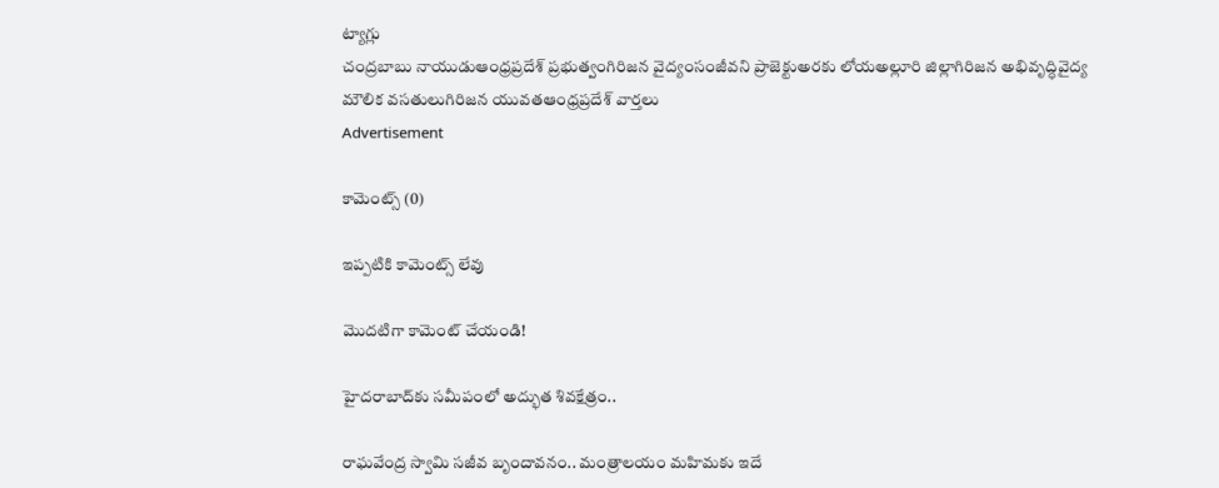ట్యాగ్లు
చంద్రబాబు నాయుడుఆంధ్రప్రదేశ్ ప్రభుత్వంగిరిజన వైద్యంసంజీవని ప్రాజెక్టుఅరకు లోయఅల్లూరి జిల్లాగిరిజన అభివృద్ధివైద్య మౌలిక వసతులుగిరిజన యువతఆంధ్రప్రదేశ్ వార్తలు
Advertisement

కామెంట్స్ (0)

ఇప్పటికి కామెంట్స్ లేవు

మొదటిగా కామెంట్ చేయండి!

హైదరాబాద్‌కు సమీపంలో అద్భుత శివక్షేత్రం..

రాఘవేంద్ర స్వామి సజీవ బృందావనం.. మంత్రాలయం మహిమకు ఇదే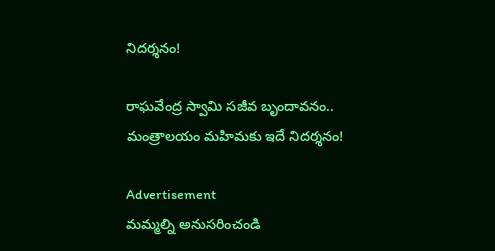నిదర్శనం!

రాఘవేంద్ర స్వామి సజీవ బృందావనం.. మంత్రాలయం మహిమకు ఇదే నిదర్శనం!

Advertisement
మమ్మల్ని అనుసరించండి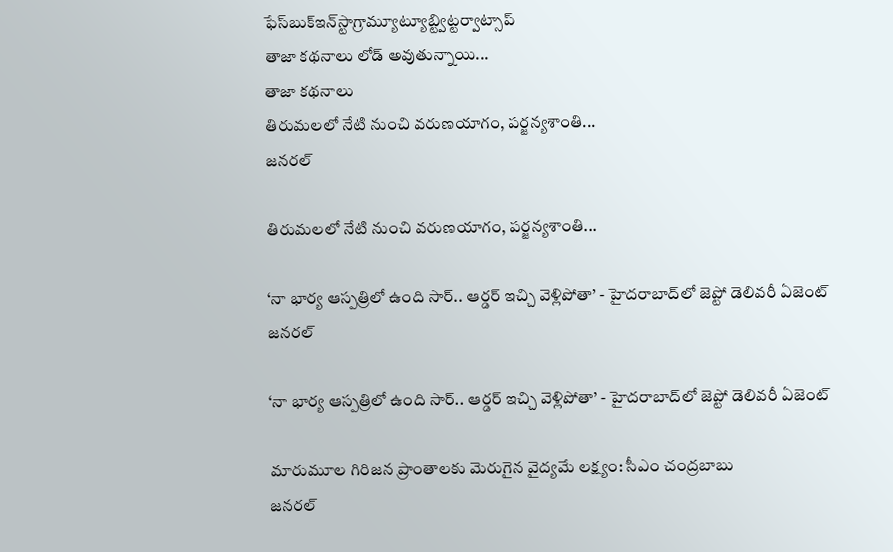ఫేస్‌బుక్ఇన్‌స్టాగ్రామ్యూట్యూబ్ట్విట్టర్వాట్సాప్
తాజా కథనాలు లోడ్ అవుతున్నాయి...
తాజా కథనాలు
తిరుమలలో నేటి నుంచి వరుణయాగం, పర్జన్యశాంతి...
జనరల్

తిరుమలలో నేటి నుంచి వరుణయాగం, పర్జన్యశాంతి...

‘నా భార్య ఆస్పత్రిలో ఉంది సార్.. ఆర్డర్‌ ఇచ్చి వెళ్లిపోతా’ - హైదరాబాద్‌లో జెప్టో డెలివరీ ఏజెంట్‌
జనరల్

‘నా భార్య ఆస్పత్రిలో ఉంది సార్.. ఆర్డర్‌ ఇచ్చి వెళ్లిపోతా’ - హైదరాబాద్‌లో జెప్టో డెలివరీ ఏజెంట్‌

మారుమూల గిరిజన ప్రాంతాలకు మెరుగైన వైద్యమే లక్ష్యం: సీఎం చంద్రబాబు
జనరల్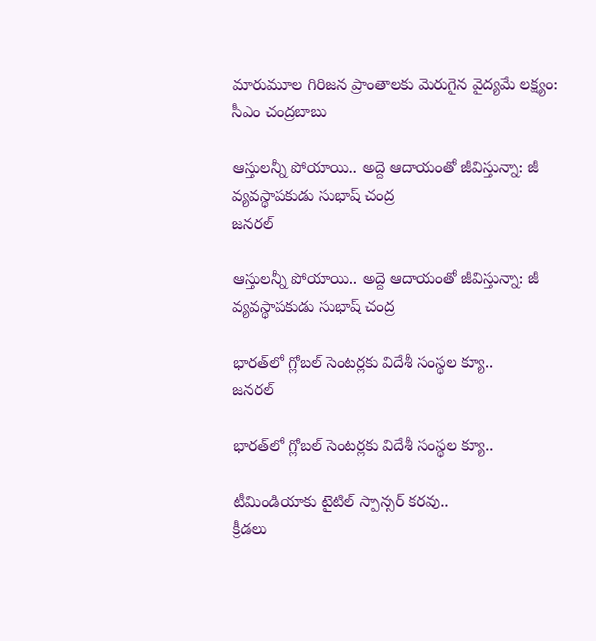మారుమూల గిరిజన ప్రాంతాలకు మెరుగైన వైద్యమే లక్ష్యం: సీఎం చంద్రబాబు

ఆస్తులన్నీ పోయాయి.. అద్దె ఆదాయంతో జీవిస్తున్నా: జీ వ్యవస్థాపకుడు సుభాష్‌ చంద్ర
జనరల్

ఆస్తులన్నీ పోయాయి.. అద్దె ఆదాయంతో జీవిస్తున్నా: జీ వ్యవస్థాపకుడు సుభాష్‌ చంద్ర

భారత్‌లో గ్లోబల్‌ సెంటర్లకు విదేశీ సంస్థల క్యూ..
జనరల్

భారత్‌లో గ్లోబల్‌ సెంటర్లకు విదేశీ సంస్థల క్యూ..

టీమిండియాకు టైటిల్‌ స్పాన్సర్‌ కరవు..
క్రీడలు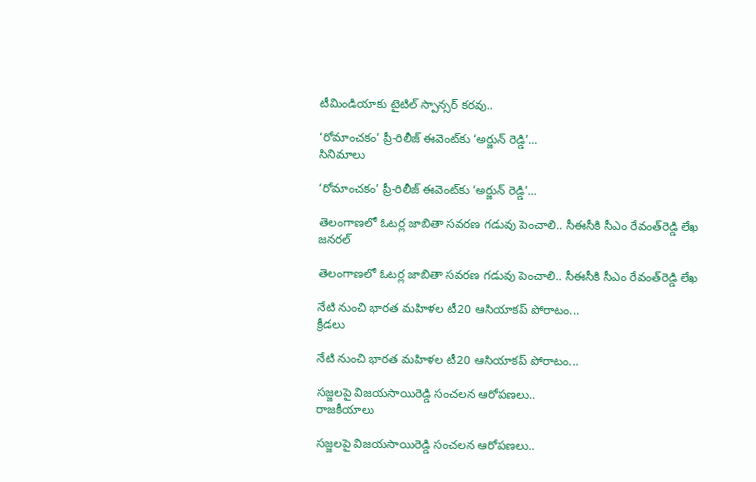టీమిండియాకు టైటిల్‌ స్పాన్సర్‌ కరవు..

‘రోమాంచకం’ ప్రీ-రిలీజ్ ఈవెంట్‌కు ‘అర్జున్ రెడ్డి’...
సినిమాలు

‘రోమాంచకం’ ప్రీ-రిలీజ్ ఈవెంట్‌కు ‘అర్జున్ రెడ్డి’...

తెలంగాణలో ఓటర్ల జాబితా సవరణ గడువు పెంచాలి.. సీఈసీకి సీఎం రేవంత్‌రెడ్డి లేఖ
జనరల్

తెలంగాణలో ఓటర్ల జాబితా సవరణ గడువు పెంచాలి.. సీఈసీకి సీఎం రేవంత్‌రెడ్డి లేఖ

నేటి నుంచి భారత మహిళల టీ20 ఆసియాకప్‌ పోరాటం...
క్రీడలు

నేటి నుంచి భారత మహిళల టీ20 ఆసియాకప్‌ పోరాటం...

సజ్జలపై విజయసాయిరెడ్డి సంచలన ఆరోపణలు..
రాజకీయాలు

సజ్జలపై విజయసాయిరెడ్డి సంచలన ఆరోపణలు..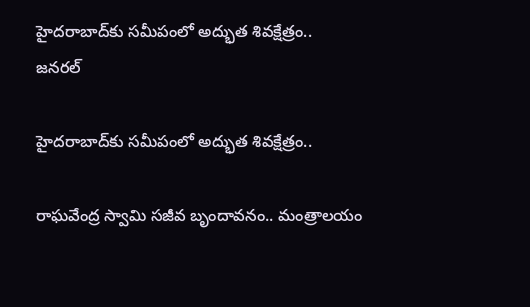హైదరాబాద్‌కు సమీపంలో అద్భుత శివక్షేత్రం..
జనరల్

హైదరాబాద్‌కు సమీపంలో అద్భుత శివక్షేత్రం..

రాఘవేంద్ర స్వామి సజీవ బృందావనం.. మంత్రాలయం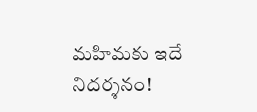మహిమకు ఇదే నిదర్శనం!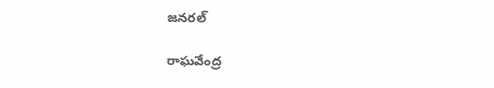జనరల్

రాఘవేంద్ర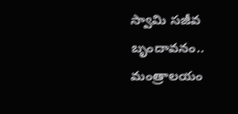స్వామి సజీవ బృందావనం.. మంత్రాలయం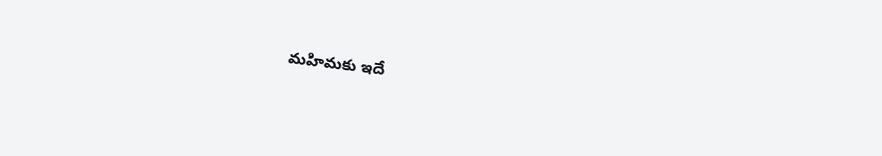మహిమకు ఇదే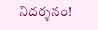నిదర్శనం!